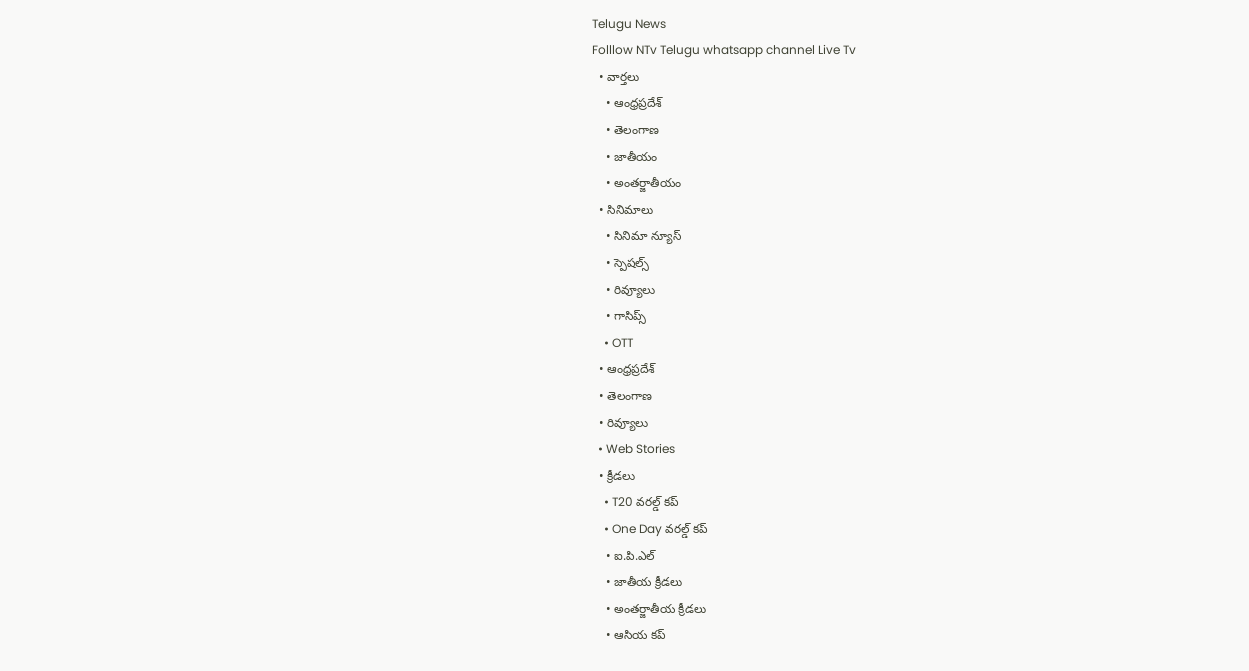Telugu News
Folllow NTv Telugu whatsapp channel Live Tv
  • వార్తలు
    • ఆంధ్రప్రదేశ్
    • తెలంగాణ
    • జాతీయం
    • అంతర్జాతీయం
  • సినిమాలు
    • సినిమా న్యూస్
    • స్పెషల్స్
    • రివ్యూలు
    • గాసిప్స్
    • OTT
  • ఆంధ్రప్రదేశ్
  • తెలంగాణ
  • రివ్యూలు
  • Web Stories
  • క్రీడలు
    • T20 వరల్డ్ కప్
    • One Day వరల్డ్ కప్
    • ఐ.పి.ఎల్
    • జాతీయ క్రీడలు
    • అంతర్జాతీయ క్రీడలు
    • ఆసియ కప్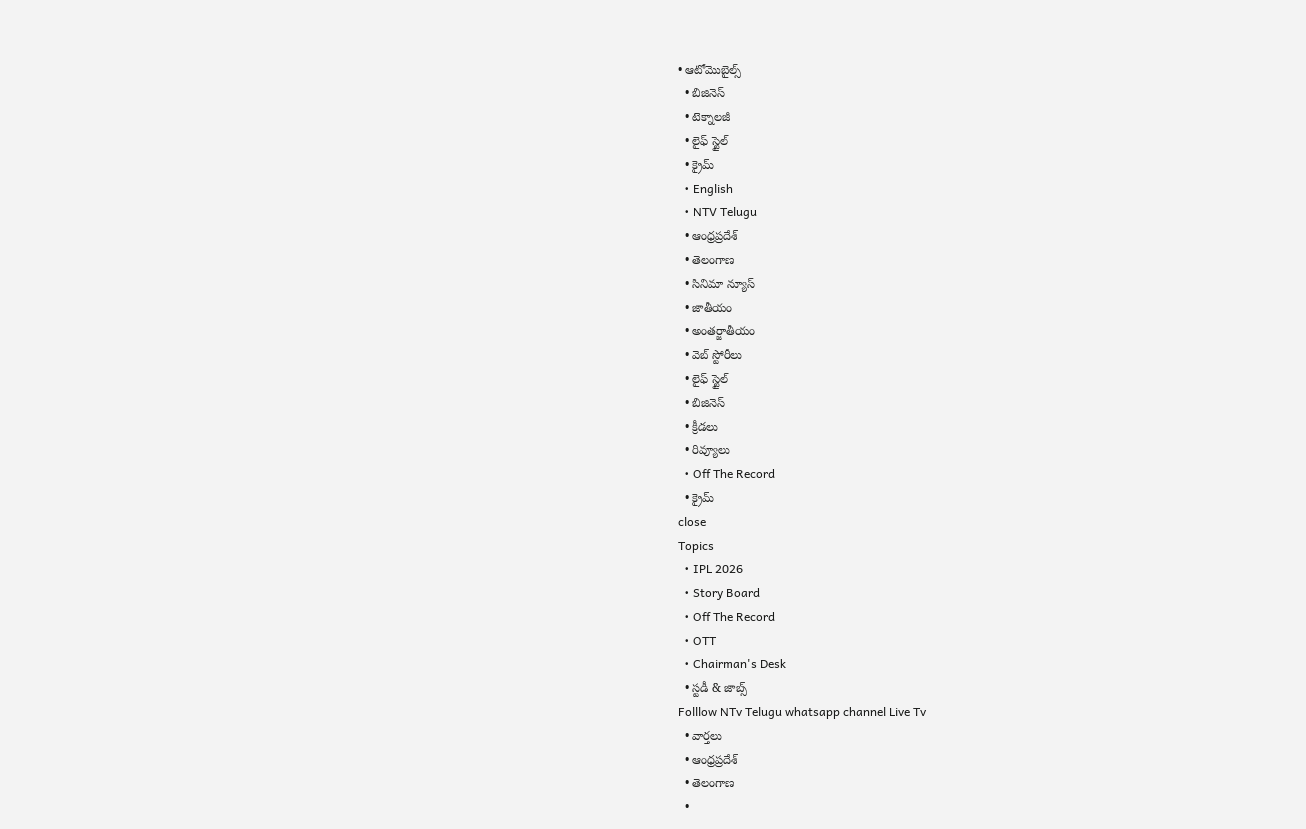• ఆటోమొబైల్స్
  • బిజినెస్‌
  • టెక్నాలజీ
  • లైఫ్ స్టైల్
  • క్రైమ్
  • English
  • NTV Telugu
  • ఆంధ్రప్రదేశ్
  • తెలంగాణ
  • సినిమా న్యూస్
  • జాతీయం
  • అంతర్జాతీయం
  • వెబ్ స్టోరీలు
  • లైఫ్ స్టైల్
  • బిజినెస్‌
  • క్రీడలు
  • రివ్యూలు
  • Off The Record
  • క్రైమ్
close
Topics
  • IPL 2026
  • Story Board
  • Off The Record
  • OTT
  • Chairman's Desk
  • స్టడీ & జాబ్స్
Folllow NTv Telugu whatsapp channel Live Tv
  • వార్తలు
  • ఆంధ్రప్రదేశ్
  • తెలంగాణ
  •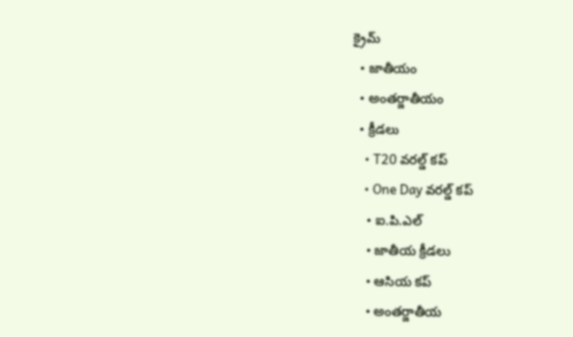క్రైమ్
  • జాతీయం
  • అంతర్జాతీయం
  • క్రీడలు
    • T20 వరల్డ్ కప్
    • One Day వరల్డ్ కప్
    • ఐ.పి.ఎల్
    • జాతీయ క్రీడలు
    • ఆసియ కప్
    • అంతర్జాతీయ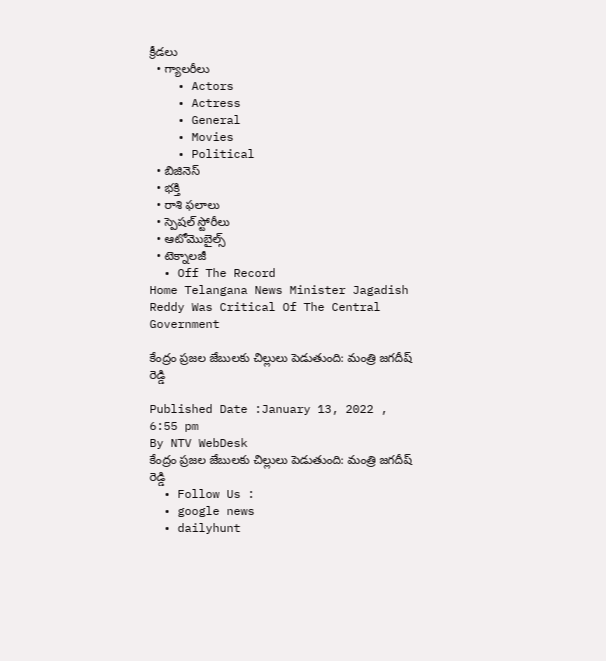క్రీడలు
  • గ్యాలరీలు
    • Actors
    • Actress
    • General
    • Movies
    • Political
  • బిజినెస్‌
  • భక్తి
  • రాశి ఫలాలు
  • స్పెషల్‌ స్టోరీలు
  • ఆటోమొబైల్స్
  • టెక్నాలజీ
  • Off The Record
Home Telangana News Minister Jagadish Reddy Was Critical Of The Central Government

కేంద్రం ప్రజల జేబులకు చిల్లులు పెడుతుంది: మంత్రి జగదీష్‌ రెడ్డి

Published Date :January 13, 2022 , 6:55 pm
By NTV WebDesk
కేంద్రం ప్రజల జేబులకు చిల్లులు పెడుతుంది: మంత్రి జగదీష్‌ రెడ్డి
  • Follow Us :
  • google news
  • dailyhunt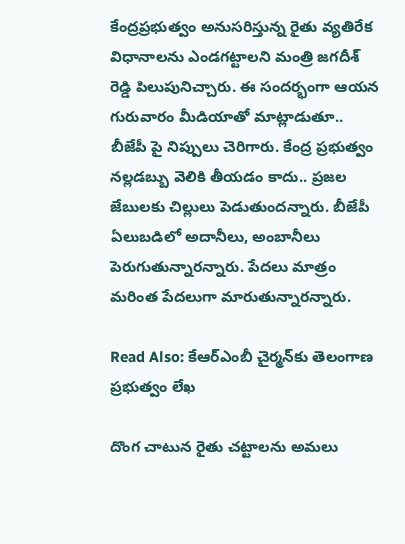కేంద్రప్రభుత్వం అనుసరిస్తున్న రైతు వ్యతిరేక విధానాలను ఎండగట్టాలని మంత్రి జగదీశ్‌ రెడ్డి పిలుపునిచ్చారు. ఈ సందర్భంగా ఆయన గురువారం మీడియాతో మాట్లాడుతూ.. బీజేపీ పై నిప్పులు చెరిగారు. కేంద్ర ప్రభుత్వం నల్లడబ్బు వెలికి తీయడం కాదు.. ప్రజల జేబులకు చిల్లులు పెడుతుందన్నారు. బీజేపీ ఏలుబడిలో అదానీలు, అంబానీలు పెరుగుతున్నారన్నారు. పేదలు మాత్రం మరింత పేదలుగా మారుతున్నారన్నారు.

Read Also: కేఆర్‌ఎంబీ చైర్మన్‌కు తెలంగాణ ప్రభుత్వం లేఖ

దొంగ చాటున రైతు చట్టాలను అమలు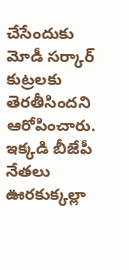చేసేందుకు మోడీ సర్కార్‌ కుట్రలకు తెరతీసిందని ఆరోపించారు. ఇక్కడి బీజేపీ నేతలు ఊరకుక్కల్లా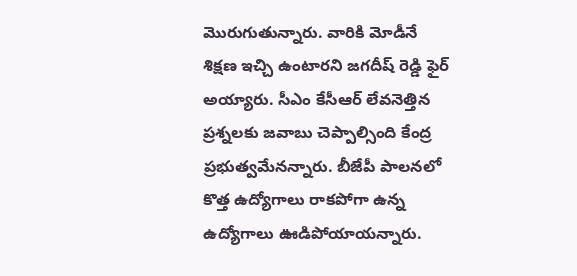మొరుగుతున్నారు. వారికి మోడీనే శిక్షణ ఇచ్చి ఉంటారని జగదీష్‌ రెడ్డి ఫైర్‌ అయ్యారు. సీఎం కేసీఆర్‌ లేవనెత్తిన ప్రశ్నలకు జవాబు చెప్పాల్సింది కేంద్ర ప్రభుత్వమేనన్నారు. బీజేపీ పాలనలో కొత్త ఉద్యోగాలు రాకపోగా ఉన్న ఉద్యోగాలు ఊడిపోయాయన్నారు.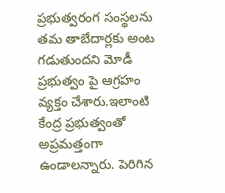ప్రభుత్వరంగ సంస్థలను తమ తాబేదార్లకు అంట గడుతుందని మోడీ ప్రభుత్వం పై ఆగ్రహం వ్యక్తం చేశారు.ఇలాంటి కేంద్ర ప్రభుత్వంతో అప్రమత్తంగా ఉండాలన్నారు. పెరిగిన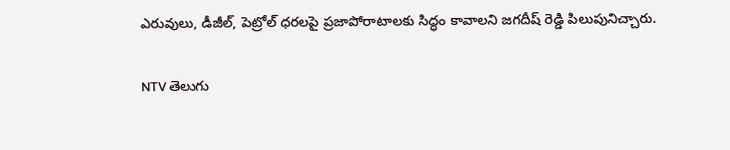ఎరువులు, డీజీల్‌, పెట్రోల్‌ ధరలపై ప్రజాపోరాటాలకు సిద్ధం కావాలని జగదీష్‌ రెడ్డి పిలుపునిచ్చారు.

NTV తెలుగు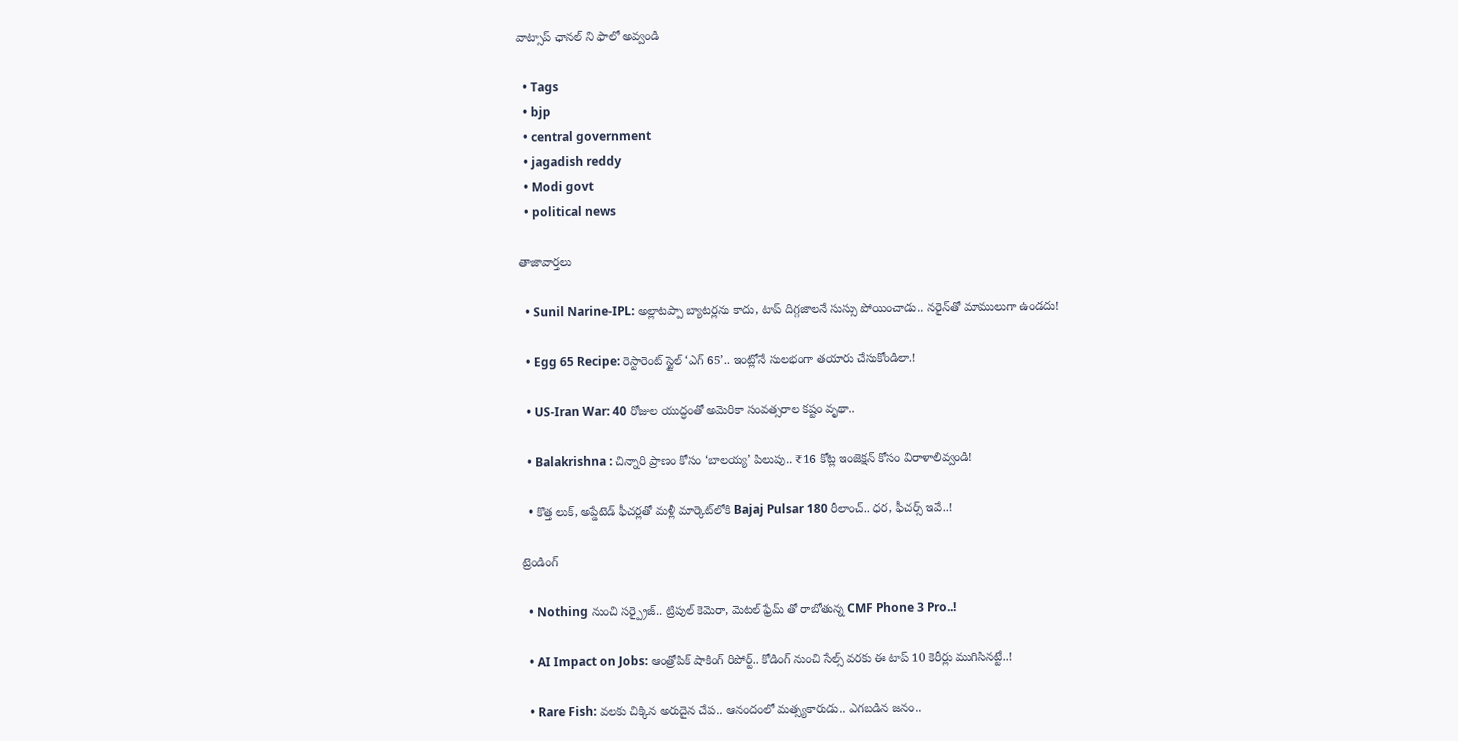వాట్సాప్ ఛానల్ ని ఫాలో అవ్వండి

  • Tags
  • bjp
  • central government
  • jagadish reddy
  • Modi govt
  • political news

తాజావార్తలు

  • Sunil Narine-IPL: అల్లాటప్పా బ్యాటర్లను కాదు, టాప్ దిగ్గజాలనే సుస్సు పోయించాడు.. నరైన్‌తో మాములుగా ఉండదు!

  • Egg 65 Recipe: రెస్టారెంట్ స్టైల్ ‘ఎగ్ 65’.. ఇంట్లోనే సులభంగా తయారు చేసుకోండిలా.!

  • US-Iran War: 40 రోజుల యుద్ధంతో అమెరికా సంవత్సరాల కష్టం వృథా..

  • Balakrishna : చిన్నారి ప్రాణం కోసం ‘బాలయ్య’ పిలుపు.. ₹16 కోట్ల ఇంజెక్షన్ కోసం విరాళాలివ్వండి!

  • కొత్త లుక్, అప్డేటెడ్ ఫీచర్లతో మళ్లీ మార్కెట్‌లోకి Bajaj Pulsar 180 రీలాంచ్.. ధర, ఫీచర్స్ ఇవే..!

ట్రెండింగ్‌

  • Nothing నుంచి సర్ప్రైజ్.. ట్రిపుల్ కెమెరా, మెటల్ ఫ్రేమ్ తో రాబోతున్న CMF Phone 3 Pro..!

  • AI Impact on Jobs: ఆంత్రోపిక్ షాకింగ్ రిపోర్ట్.. కోడింగ్ నుంచి సేల్స్ వరకు ఈ టాప్ 10 కెరీర్లు ముగిసినట్టే..!

  • Rare Fish: వలకు చిక్కిన అరుదైన చేప.. ఆనందంలో మత్స్యకారుడు.. ఎగబడిన జనం..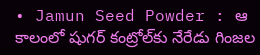• Jamun Seed Powder : ఆ కాలంలో షుగర్‌ కంట్రోల్‌కు నేరేడు గింజల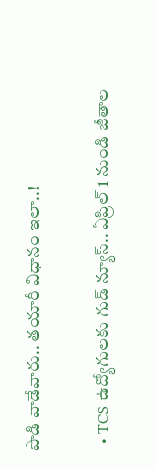పొడి వాడేవారు.. తయారీ విధానం ఇలా..!

  • TCS ఉద్యోగులకు గుడ్ న్యూస్.. ఏప్రిల్ 1 నుండి జీతాల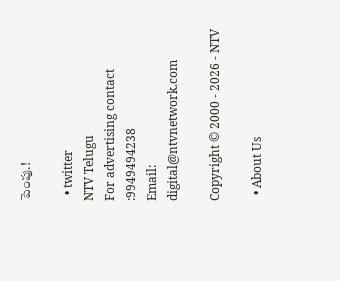పెంపు.!

  • twitter
NTV Telugu
For advertising contact :9949494238
Email: digital@ntvnetwork.com

Copyright © 2000 - 2026 - NTV

  • About Us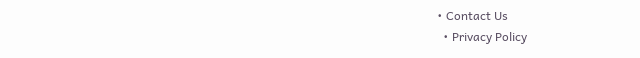• Contact Us
  • Privacy Policy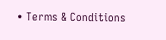• Terms & Conditions